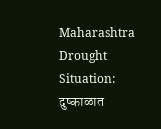Maharashtra Drought Situation: दुष्काळात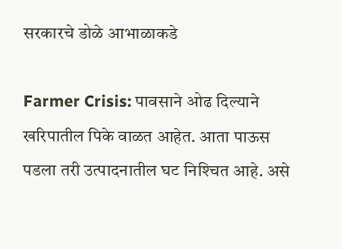सरकारचे डोळे आभाळाकडे

Farmer Crisis: पावसाने ओढ दिल्याने खरिपातील पिके वाळत आहेत. आता पाऊस पडला तरी उत्पादनातील घट निश्‍चित आहे. असे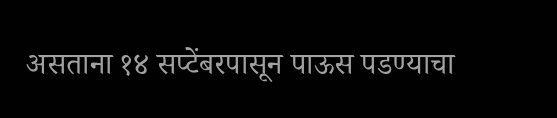असताना १४ सप्टेंबरपासून पाऊस पडण्याचा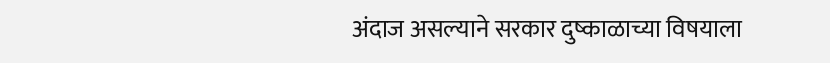अंदाज असल्याने सरकार दुष्काळाच्या विषयाला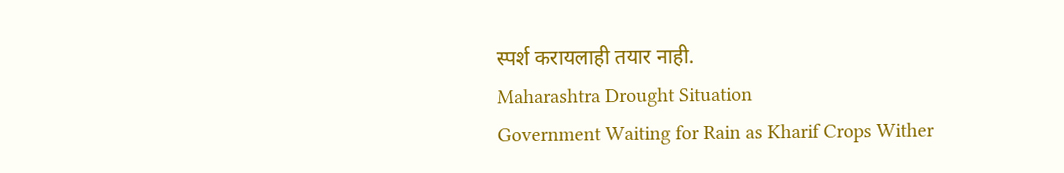स्पर्श करायलाही तयार नाही.
Maharashtra Drought Situation
Government Waiting for Rain as Kharif Crops Wither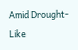Amid Drought-Like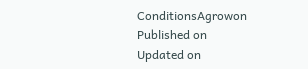ConditionsAgrowon
Published on
Updated on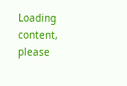Loading content, please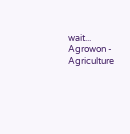wait...
Agrowon - Agriculture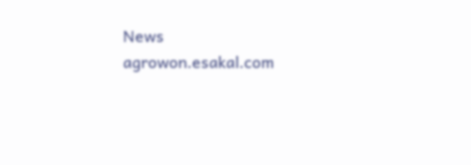News
agrowon.esakal.com